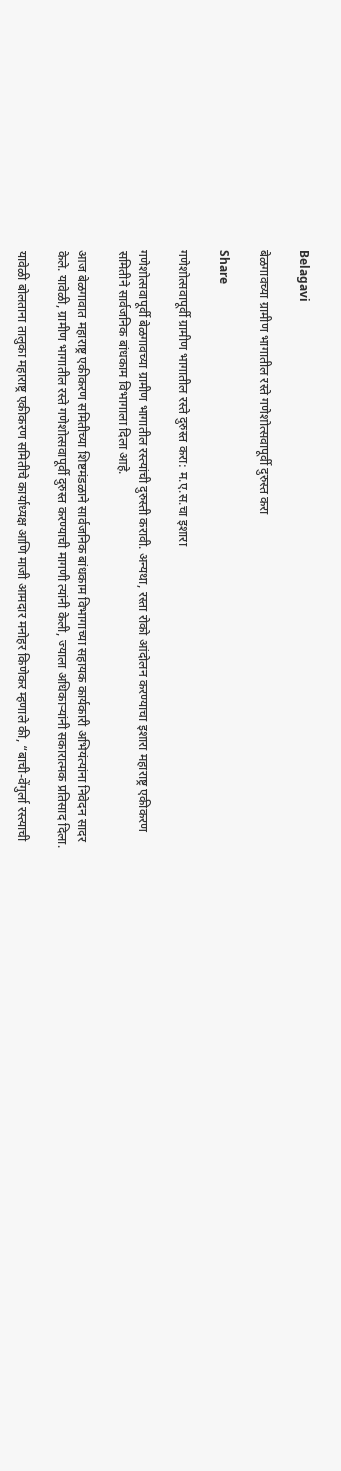Belagavi

बेळगावच्या ग्रामीण भागातील रस्ते गणेशोत्सवापूर्वी दुरुस्त करा

Share

गणेशोत्सवापूर्वी ग्रामीण भागातील रस्ते दुरुस्त करा: म.ए.स.चा इशारा

गणेशोत्सवापूर्वी बेळगावच्या ग्रामीण भागातील रस्त्यांची दुरुस्ती करावी. अन्यथा, रस्ता रोको आंदोलन करण्याचा इशारा महाराष्ट्र एकीकरण समितीने सार्वजनिक बांधकाम विभागाला दिला आहे.

आज बेळगावात महाराष्ट्र एकीकरण समितीच्या शिष्टमंडळाने सार्वजनिक बांधकाम विभागाच्या सहायक कार्यकारी अभियंत्यांना निवेदन सादर केले. यावेळी, ग्रामीण भागातील रस्ते गणेशोत्सवापूर्वी दुरुस्त करण्याची मागणी त्यांनी केली, ज्याला अधिकाऱ्यांनी सकारात्मक प्रतिसाद दिला.

यावेळी बोलताना तालुका महाराष्ट्र एकीकरण समितीचे कार्याध्यक्ष आणि माजी आमदार मनोहर किणेकर म्हणाले की, “बाची-वेंगुर्ला रस्त्याची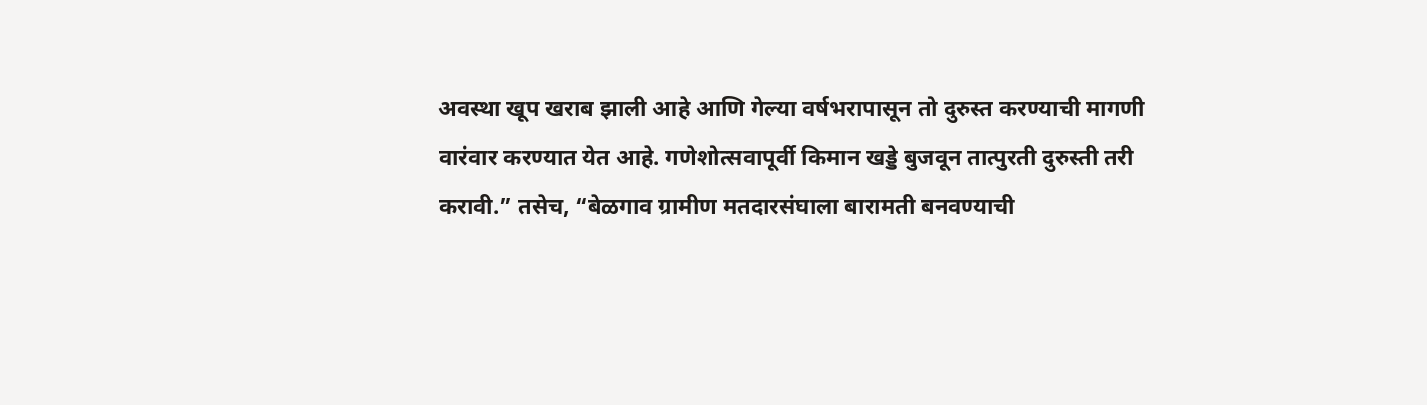अवस्था खूप खराब झाली आहे आणि गेल्या वर्षभरापासून तो दुरुस्त करण्याची मागणी वारंवार करण्यात येत आहे. गणेशोत्सवापूर्वी किमान खड्डे बुजवून तात्पुरती दुरुस्ती तरी करावी.” तसेच, “बेळगाव ग्रामीण मतदारसंघाला बारामती बनवण्याची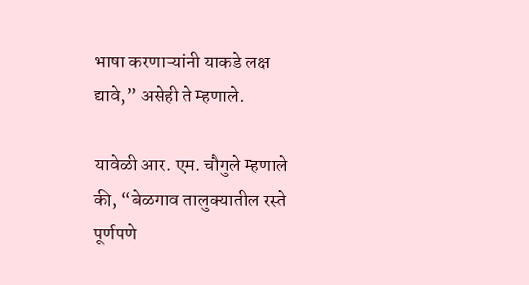भाषा करणाऱ्यांनी याकडे लक्ष द्यावे,” असेही ते म्हणाले.

यावेळी आर. एम. चौगुले म्हणाले की, “बेळगाव तालुक्यातील रस्ते पूर्णपणे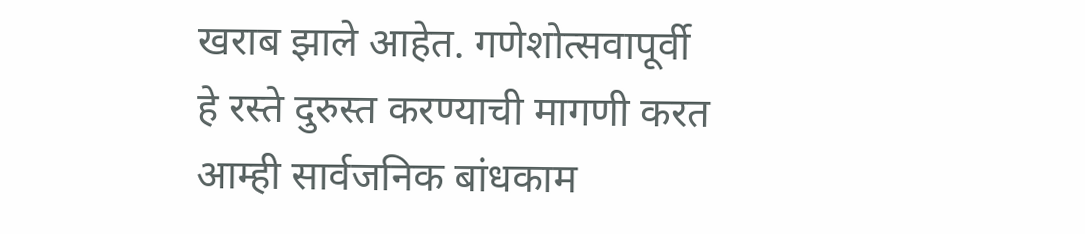खराब झाले आहेत. गणेशोत्सवापूर्वी हे रस्ते दुरुस्त करण्याची मागणी करत आम्ही सार्वजनिक बांधकाम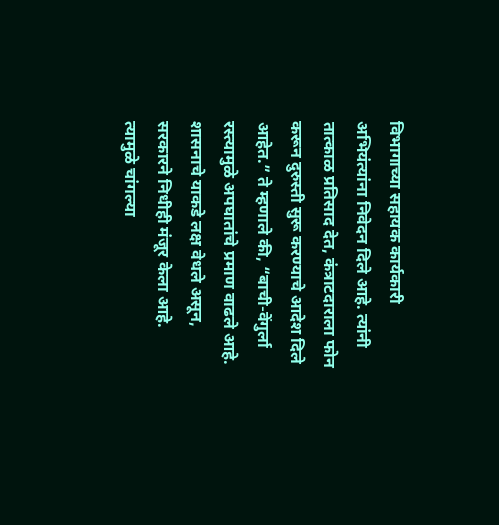विभागाच्या सहायक कार्यकारी अभियंत्यांना निवेदन दिले आहे. त्यांनी तात्काळ प्रतिसाद देत, कंत्राटदाराला फोन करून दुरुस्ती सुरू करण्याचे आदेश दिले आहेत.” ते म्हणाले की, “बाची-वेंगुर्ला रस्त्यामुळे अपघातांचे प्रमाण वाढले आहे. शासनाचे याकडे लक्ष वेधले असून, सरकारने निधीही मंजूर केला आहे. त्यामुळे चांगल्या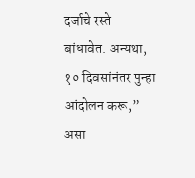दर्जाचे रस्ते बांधावेत. अन्यथा, १० दिवसांनंतर पुन्हा आंदोलन करू,” असा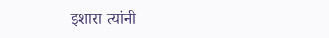इशारा त्यांनी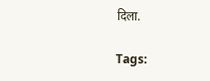दिला.

Tags: